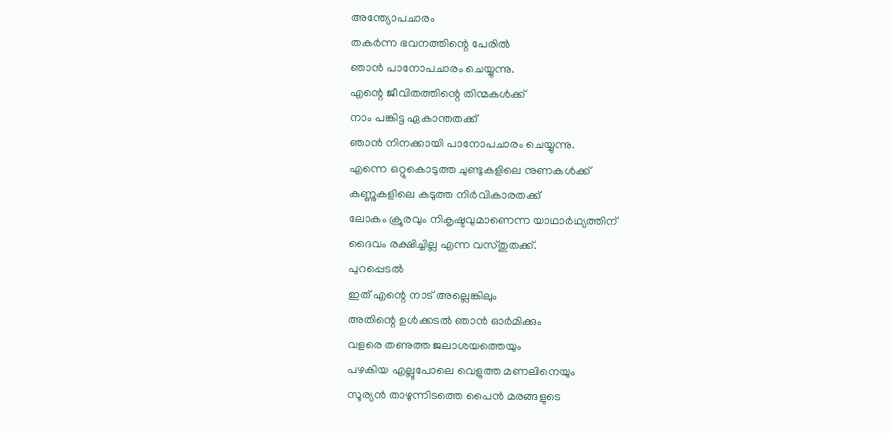അന്ത്യോപചാരം
തകർന്ന ഭവനത്തിന്റെ പേരിൽ
ഞാൻ പാനോപചാരം ചെയ്യുന്നു.
എന്റെ ജീവിതത്തിന്റെ തിന്മകൾക്ക്
നാം പങ്കിട്ട ഏകാന്തതക്ക്
ഞാൻ നിനക്കായി പാനോപചാരം ചെയ്യുന്നു.
എന്നെ ഒറ്റുകൊടുത്ത ചുണ്ടുകളിലെ നുണകൾക്ക്
കണ്ണുകളിലെ കടുത്ത നിർവികാരതക്ക്
ലോകം ക്രൂരവും നികൃഷ്ടവുമാണെന്ന യാഥാർഥ്യത്തിന്
ദൈവം രക്ഷിച്ചില്ല എന്ന വസ്തുതക്ക്.
പുറപ്പെടൽ
ഇത് എന്റെ നാട് അല്ലെങ്കിലും
അതിന്റെ ഉൾക്കടൽ ഞാൻ ഓർമിക്കും
വളരെ തണുത്ത ജലാശയത്തെയും
പഴകിയ എല്ലുപോലെ വെളുത്ത മണലിനെയും
സൂര്യൻ താഴുന്നിടത്തെ പൈൻ മരങ്ങളുടെ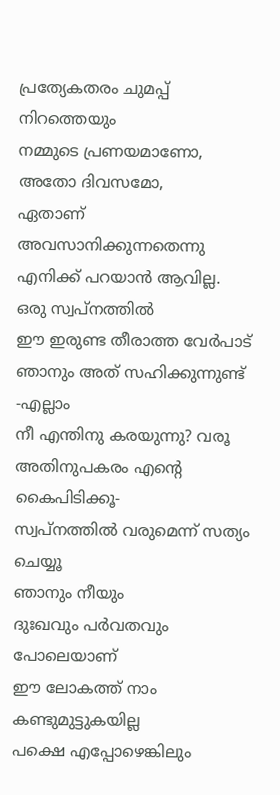പ്രത്യേകതരം ചുമപ്പ് നിറത്തെയും
നമ്മുടെ പ്രണയമാണോ, അതോ ദിവസമോ,
ഏതാണ് അവസാനിക്കുന്നതെന്നു
എനിക്ക് പറയാൻ ആവില്ല.
ഒരു സ്വപ്നത്തിൽ
ഈ ഇരുണ്ട തീരാത്ത വേർപാട്
ഞാനും അത് സഹിക്കുന്നുണ്ട് -എല്ലാം
നീ എന്തിനു കരയുന്നു? വരൂ
അതിനുപകരം എന്റെ കൈപിടിക്കൂ-
സ്വപ്നത്തിൽ വരുമെന്ന് സത്യം ചെയ്യൂ
ഞാനും നീയും
ദുഃഖവും പർവതവും പോലെയാണ്
ഈ ലോകത്ത് നാം കണ്ടുമുട്ടുകയില്ല
പക്ഷെ എപ്പോഴെങ്കിലും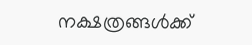നക്ഷത്രങ്ങൾക്ക്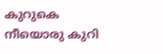കുറുകെ
നീയൊരു കുറി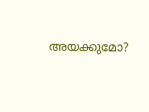അയക്കുമോ?